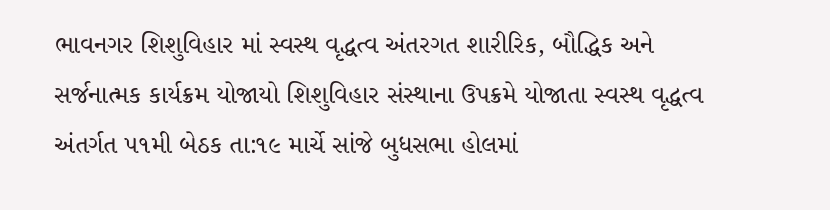ભાવનગર શિશુવિહાર માં સ્વસ્થ વૃદ્ધત્વ અંતરગત શારીરિક, બૌદ્ધિક અને સર્જનાત્મક કાર્યક્રમ યોજાયો શિશુવિહાર સંસ્થાના ઉપક્રમે યોજાતા સ્વસ્થ વૃદ્ધત્વ અંતર્ગત ૫૧મી બેઠક તા:૧૯ માર્ચે સાંજે બુધસભા હોલમાં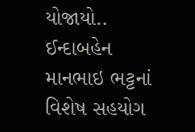યોજાયો.. ઈન્દાબહેન માનભાઇ ભટ્ટનાં વિશેષ સહયોગ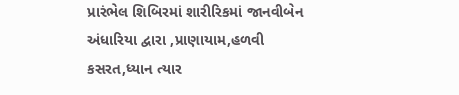પ્રારંભેલ શિબિરમાં શારીરિકમાં જાનવીબેન અંધારિયા દ્વારા ,પ્રાણાયામ,હળવી કસરત,ધ્યાન ત્યાર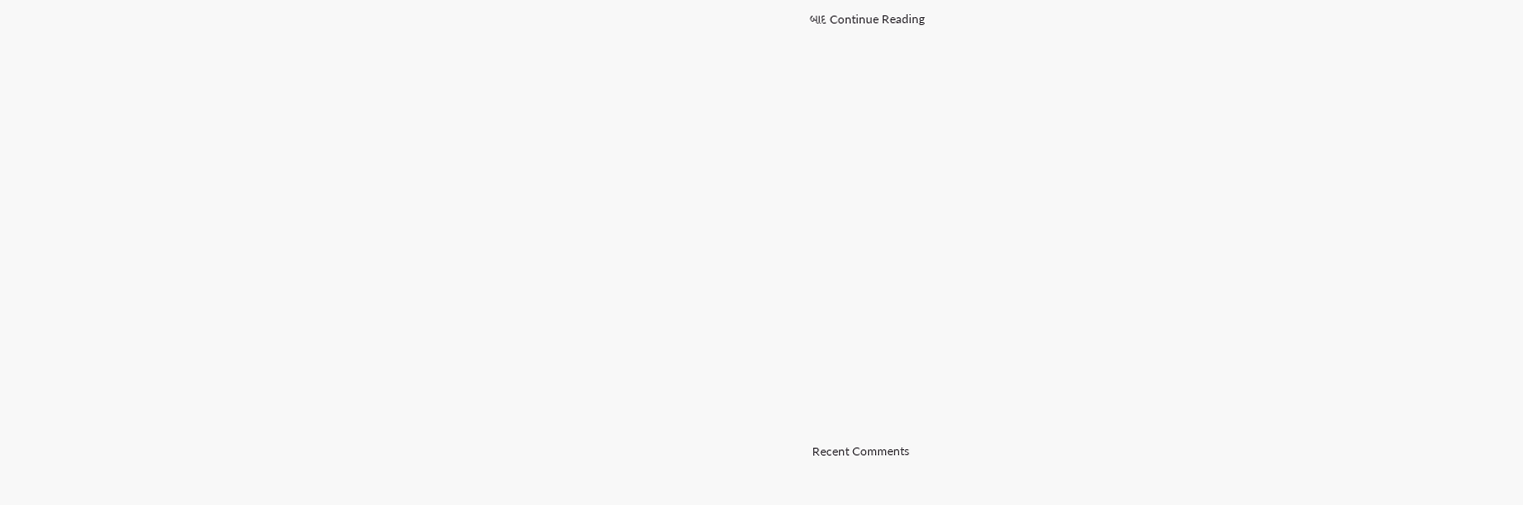બાદ Continue Reading

















Recent Comments